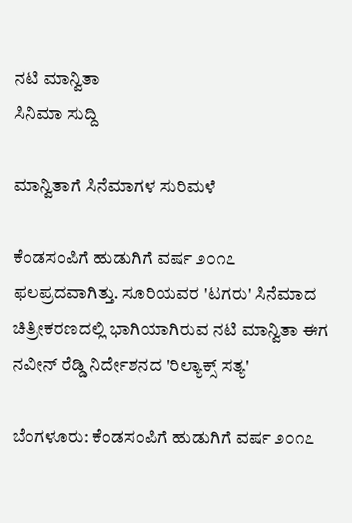ನಟಿ ಮಾನ್ವಿತಾ
ಸಿನಿಮಾ ಸುದ್ದಿ

ಮಾನ್ವಿತಾಗೆ ಸಿನೆಮಾಗಳ ಸುರಿಮಳೆ

ಕೆಂಡಸಂಪಿಗೆ ಹುಡುಗಿಗೆ ವರ್ಷ ೨೦೧೭ ಫಲಪ್ರದವಾಗಿತ್ತು. ಸೂರಿಯವರ 'ಟಗರು' ಸಿನೆಮಾದ ಚಿತ್ರೀಕರಣದಲ್ಲಿ ಭಾಗಿಯಾಗಿರುವ ನಟಿ ಮಾನ್ವಿತಾ ಈಗ ನವೀನ್ ರೆಡ್ಡಿ ನಿರ್ದೇಶನದ 'ರಿಲ್ಯಾಕ್ಸ್ ಸತ್ಯ'

ಬೆಂಗಳೂರು: ಕೆಂಡಸಂಪಿಗೆ ಹುಡುಗಿಗೆ ವರ್ಷ ೨೦೧೭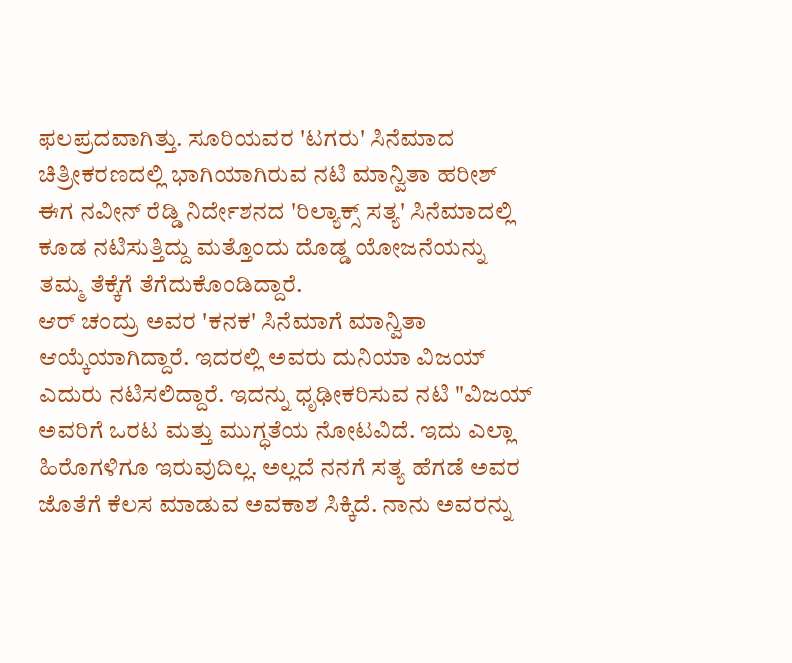ಫಲಪ್ರದವಾಗಿತ್ತು. ಸೂರಿಯವರ 'ಟಗರು' ಸಿನೆಮಾದ ಚಿತ್ರೀಕರಣದಲ್ಲಿ ಭಾಗಿಯಾಗಿರುವ ನಟಿ ಮಾನ್ವಿತಾ ಹರೀಶ್ ಈಗ ನವೀನ್ ರೆಡ್ಡಿ ನಿರ್ದೇಶನದ 'ರಿಲ್ಯಾಕ್ಸ್ ಸತ್ಯ' ಸಿನೆಮಾದಲ್ಲಿ ಕೂಡ ನಟಿಸುತ್ತಿದ್ದು ಮತ್ತೊಂದು ದೊಡ್ಡ ಯೋಜನೆಯನ್ನು ತಮ್ಮ ತೆಕ್ಕೆಗೆ ತೆಗೆದುಕೊಂಡಿದ್ದಾರೆ.
ಆರ್ ಚಂದ್ರು ಅವರ 'ಕನಕ' ಸಿನೆಮಾಗೆ ಮಾನ್ವಿತಾ ಆಯ್ಕೆಯಾಗಿದ್ದಾರೆ. ಇದರಲ್ಲಿ ಅವರು ದುನಿಯಾ ವಿಜಯ್ ಎದುರು ನಟಿಸಲಿದ್ದಾರೆ. ಇದನ್ನು ಧೃಢೀಕರಿಸುವ ನಟಿ "ವಿಜಯ್ ಅವರಿಗೆ ಒರಟ ಮತ್ತು ಮುಗ್ಧತೆಯ ನೋಟವಿದೆ. ಇದು ಎಲ್ಲಾ ಹಿರೊಗಳಿಗೂ ಇರುವುದಿಲ್ಲ. ಅಲ್ಲದೆ ನನಗೆ ಸತ್ಯ ಹೆಗಡೆ ಅವರ ಜೊತೆಗೆ ಕೆಲಸ ಮಾಡುವ ಅವಕಾಶ ಸಿಕ್ಕಿದೆ. ನಾನು ಅವರನ್ನು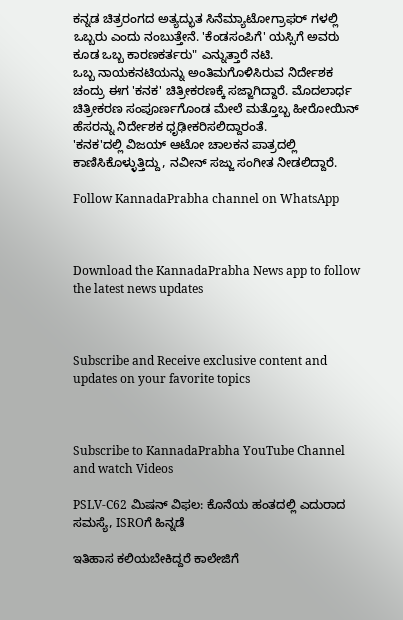ಕನ್ನಡ ಚಿತ್ರರಂಗದ ಅತ್ಯದ್ಭುತ ಸಿನೆಮ್ಯಾಟೋಗ್ರಾಫರ್ ಗಳಲ್ಲಿ ಒಬ್ಬರು ಎಂದು ನಂಬುತ್ತೇನೆ. 'ಕೆಂಡಸಂಪಿಗೆ' ಯಸ್ಸಿಗೆ ಅವರು ಕೂಡ ಒಬ್ಬ ಕಾರಣಕರ್ತರು" ಎನ್ನುತ್ತಾರೆ ನಟಿ.
ಒಬ್ಬ ನಾಯಕನಟಿಯನ್ನು ಅಂತಿಮಗೊಳಿಸಿರುವ ನಿರ್ದೇಶಕ ಚಂದ್ರು ಈಗ 'ಕನಕ' ಚಿತ್ರೀಕರಣಕ್ಕೆ ಸಜ್ಜಾಗಿದ್ದಾರೆ. ಮೊದಲಾರ್ಧ ಚಿತ್ರೀಕರಣ ಸಂಪೂರ್ಣಗೊಂಡ ಮೇಲೆ ಮತ್ತೊಬ್ಬ ಹೀರೋಯಿನ್ ಹೆಸರನ್ನು ನಿರ್ದೇಶಕ ಧೃಢೀಕರಿಸಲಿದ್ದಾರಂತೆ.
'ಕನಕ'ದಲ್ಲಿ ವಿಜಯ್ ಆಟೋ ಚಾಲಕನ ಪಾತ್ರದಲ್ಲಿ ಕಾಣಿಸಿಕೊಳ್ಳುತ್ತಿದ್ದು, ನವೀನ್ ಸಜ್ಜು ಸಂಗೀತ ನೀಡಲಿದ್ದಾರೆ.

Follow KannadaPrabha channel on WhatsApp



Download the KannadaPrabha News app to follow the latest news updates



Subscribe and Receive exclusive content and updates on your favorite topics



Subscribe to KannadaPrabha YouTube Channel and watch Videos

PSLV-C62 ಮಿಷನ್ ವಿಫಲ: ಕೊನೆಯ ಹಂತದಲ್ಲಿ ಎದುರಾದ ಸಮಸ್ಯೆ, ISROಗೆ ಹಿನ್ನಡೆ

ಇತಿಹಾಸ ಕಲಿಯಬೇಕಿದ್ದರೆ ಕಾಲೇಜಿಗೆ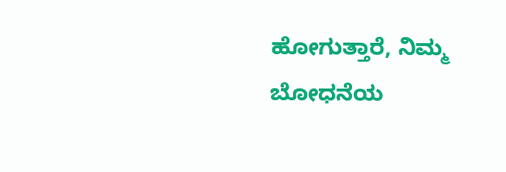ಹೋಗುತ್ತಾರೆ, ನಿಮ್ಮ ಬೋಧನೆಯ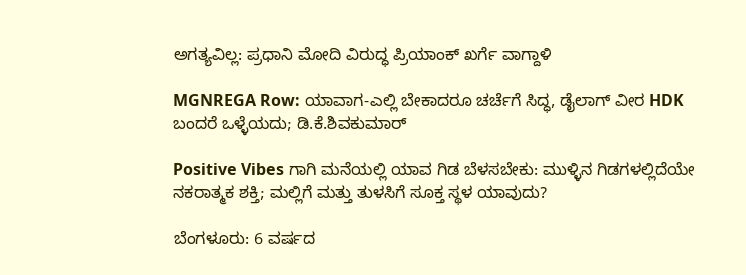ಅಗತ್ಯವಿಲ್ಲ: ಪ್ರಧಾನಿ ಮೋದಿ ವಿರುದ್ಧ ಪ್ರಿಯಾಂಕ್ ಖರ್ಗೆ ವಾಗ್ದಾಳಿ

MGNREGA Row: ಯಾವಾಗ-ಎಲ್ಲಿ ಬೇಕಾದರೂ ಚರ್ಚೆಗೆ ಸಿದ್ಧ, ಡೈಲಾಗ್‌ ವೀರ HDK ಬಂದರೆ ಒಳ್ಳೆಯದು; ಡಿ.ಕೆ.ಶಿವಕುಮಾರ್

Positive Vibes ಗಾಗಿ ಮನೆಯಲ್ಲಿ ಯಾವ ಗಿಡ ಬೆಳಸಬೇಕು: ಮುಳ್ಳಿನ ಗಿಡಗಳಲ್ಲಿದೆಯೇ ನಕರಾತ್ಮಕ ಶಕ್ತಿ; ಮಲ್ಲಿಗೆ ಮತ್ತು ತುಳಸಿಗೆ ಸೂಕ್ತ ಸ್ಥಳ ಯಾವುದು?

ಬೆಂಗಳೂರು: 6 ವರ್ಷದ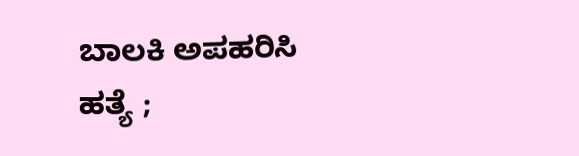ಬಾಲಕಿ ಅಪಹರಿಸಿ ಹತ್ಯೆ ;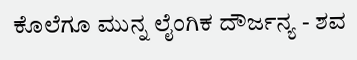ಕೊಲೆಗೂ ಮುನ್ನ ಲೈಂಗಿಕ ದೌರ್ಜನ್ಯ - ಶವ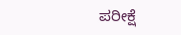ಪರೀಕ್ಷೆ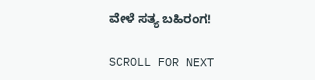ವೇಳೆ ಸತ್ಯ ಬಹಿರಂಗ!

SCROLL FOR NEXT